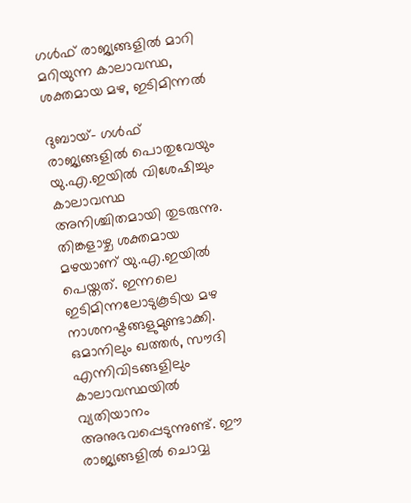ഗള്‍ഫ് രാജ്യങ്ങളില്‍ മാറി മറിയുന്ന കാലാവസ്ഥ, ശക്തമായ മഴ, ഇടിമിന്നല്‍

ദുബായ്- ഗള്‍ഫ് രാജ്യങ്ങളില്‍ പൊതുവേയും യു.എ.ഇയില്‍ വിശേഷിച്ചും  കാലാവസ്ഥ അനിശ്ചിതമായി തുടരുന്നു. തിങ്കളാഴ്ച ശക്തമായ മഴയാണ് യു.എ.ഇയില്‍ പെയ്തത്. ഇന്നലെ ഇടിമിന്നലോടുകൂടിയ മഴ നാശനഷ്ടങ്ങളുമുണ്ടാക്കി.
ഒമാനിലും ഖത്തര്‍, സൗദി എന്നിവിടങ്ങളിലും കാലാവസ്ഥയില്‍ വ്യതിയാനം അനുഭവപ്പെടുന്നുണ്ട്. ഈ രാജ്യങ്ങളില്‍ ചൊവ്വ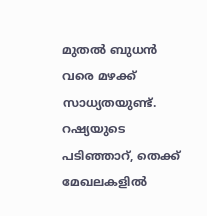മുതല്‍ ബുധന്‍ വരെ മഴക്ക് സാധ്യതയുണ്ട്.
റഷ്യയുടെ പടിഞ്ഞാറ്, തെക്ക് മേഖലകളില്‍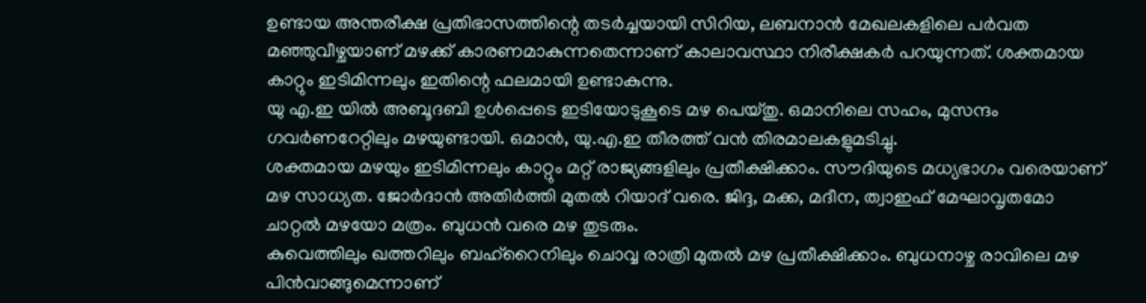ഉണ്ടായ അന്തരീക്ഷ പ്രതിഭാസത്തിന്റെ തടര്‍ച്ചയായി സിറിയ, ലബനാന്‍ മേഖലകളിലെ പര്‍വത മഞ്ഞുവീഴ്ചയാണ് മഴക്ക് കാരണമാകുന്നതെന്നാണ് കാലാവസ്ഥാ നിരീക്ഷകര്‍ പറയുന്നത്. ശക്തമായ കാറ്റും ഇടിമിന്നലും ഇതിന്റെ ഫലമായി ഉണ്ടാകുന്നു.
യു എ.ഇ യില്‍ അബൂദബി ഉള്‍പ്പെടെ ഇടിയോടുകൂടെ മഴ പെയ്തു. ഒമാനിലെ സഹം, മുസന്ദം ഗവര്‍ണറേറ്റിലും മഴയുണ്ടായി. ഒമാന്‍, യു.എ.ഇ തീരത്ത് വന്‍ തിരമാലകളുമടിച്ചു.
ശക്തമായ മഴയും ഇടിമിന്നലും കാറ്റും മറ്റ് രാജ്യങ്ങളിലും പ്രതീക്ഷിക്കാം. സൗദിയുടെ മധ്യഭാഗം വരെയാണ് മഴ സാധ്യത. ജോര്‍ദാന്‍ അതിര്‍ത്തി മുതല്‍ റിയാദ് വരെ. ജിദ്ദ, മക്ക, മദീന, ത്വാഇഫ് മേഘാവൃതമോ ചാറ്റല്‍ മഴയോ മത്രം. ബുധന്‍ വരെ മഴ തുടരും.
കുവെത്തിലും ഖത്തറിലും ബഹ്‌റൈനിലും ചൊവ്വ രാത്രി മുതല്‍ മഴ പ്രതീക്ഷിക്കാം. ബുധനാഴ്ച രാവിലെ മഴ പിന്‍വാങ്ങുമെന്നാണ്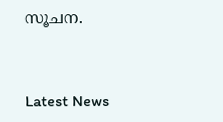സൂചന.



Latest News